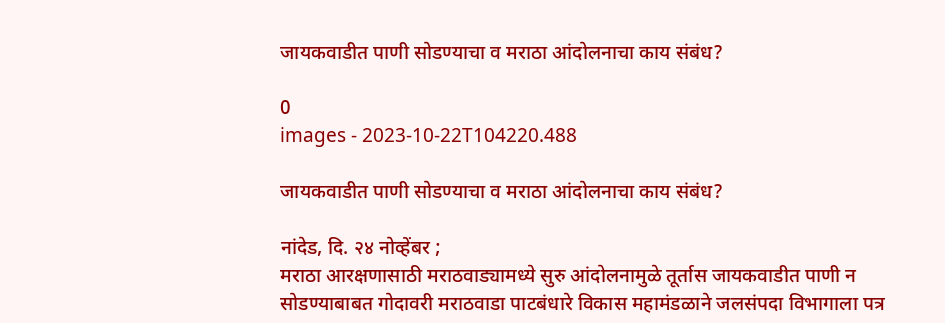जायकवाडीत पाणी सोडण्याचा व मराठा आंदोलनाचा काय संबंध?

0
images - 2023-10-22T104220.488

जायकवाडीत पाणी सोडण्याचा व मराठा आंदोलनाचा काय संबंध?

नांदेड, दि. २४ नोव्हेंबर ;
मराठा आरक्षणासाठी मराठवाड्यामध्ये सुरु आंदोलनामुळे तूर्तास जायकवाडीत पाणी न सोडण्याबाबत गोदावरी मराठवाडा पाटबंधारे विकास महामंडळाने जलसंपदा विभागाला पत्र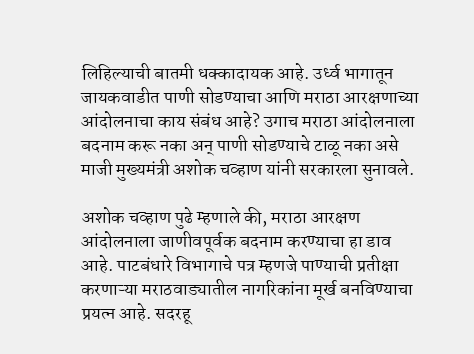लिहिल्याची बातमी धक्कादायक आहे. उर्ध्व भागातून जायकवाडीत पाणी सोडण्याचा आणि मराठा आरक्षणाच्या आंदोलनाचा काय संबंध आहे? उगाच मराठा आंदोलनाला बदनाम करू नका अन् पाणी सोडण्याचे टाळू नका असे माजी मुख्यमंत्री अशोक चव्हाण यांनी सरकारला सुनावले.

अशोक चव्हाण पुढे म्हणाले की, मराठा आरक्षण आंदोलनाला जाणीवपूर्वक बदनाम करण्याचा हा डाव आहे. पाटबंधारे विभागाचे पत्र म्हणजे पाण्याची प्रतीक्षा करणाऱ्या मराठवाड्यातील नागरिकांना मूर्ख बनविण्याचा प्रयत्न आहे. सदरहू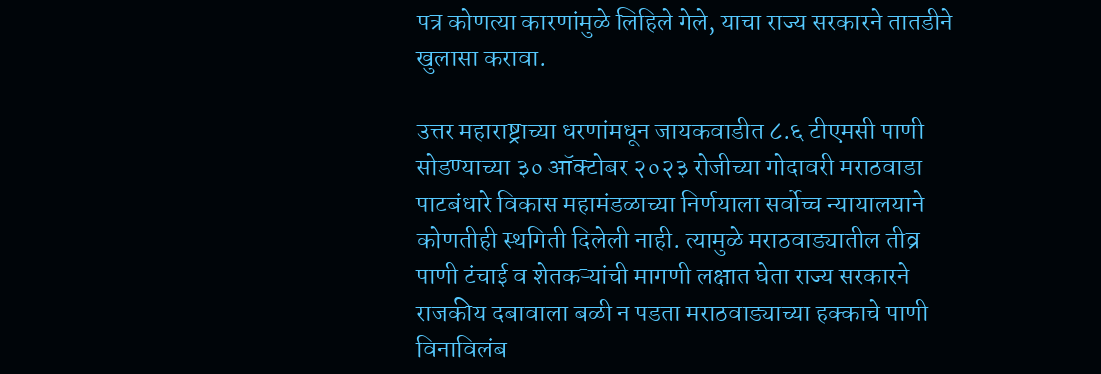पत्र कोणत्या कारणांमुळे लिहिले गेले, याचा राज्य सरकारने तातडीने खुलासा करावा.

उत्तर महाराष्ट्राच्या धरणांमधून जायकवाडीत ८.६ टीएमसी पाणी सोडण्याच्या ३० ऑक्टोबर २०२३ रोजीच्या गोदावरी मराठवाडा पाटबंधारे विकास महामंडळाच्या निर्णयाला सर्वोच्च न्यायालयाने कोणतीही स्थगिती दिलेली नाही. त्यामुळे मराठवाड्यातील तीव्र पाणी टंचाई व शेतकऱ्यांची मागणी लक्षात घेता राज्य सरकारने राजकीय दबावाला बळी न पडता मराठवाड्याच्या हक्काचे पाणी विनाविलंब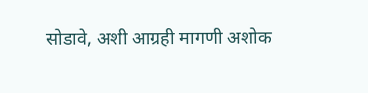सोडावे, अशी आग्रही मागणी अशोक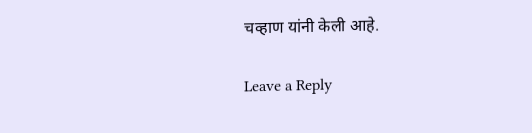चव्हाण यांनी केली आहे.

Leave a Reply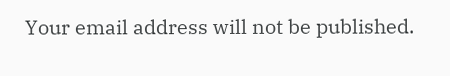Your email address will not be published.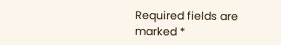Required fields are marked *